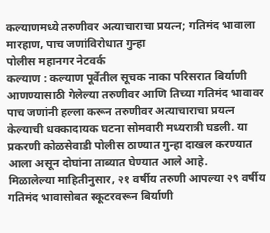कल्याणमध्ये तरुणीवर अत्याचाराचा प्रयत्न; गतिमंद भावाला मारहाण, पाच जणांविरोधात गुन्हा
पोलीस महानगर नेटवर्क
कल्याण : कल्याण पूर्वेतील सूचक नाका परिसरात बिर्याणी आणण्यासाठी गेलेल्या तरुणीवर आणि तिच्या गतिमंद भावावर पाच जणांनी हल्ला करून तरुणीवर अत्याचाराचा प्रयत्न केल्याची धक्कादायक घटना सोमवारी मध्यरात्री घडली. या प्रकरणी कोळसेवाडी पोलीस ठाण्यात गुन्हा दाखल करण्यात आला असून दोघांना ताब्यात घेण्यात आले आहे.
मिळालेल्या माहितीनुसार, २१ वर्षीय तरुणी आपल्या २९ वर्षीय गतिमंद भावासोबत स्कूटरवरून बिर्याणी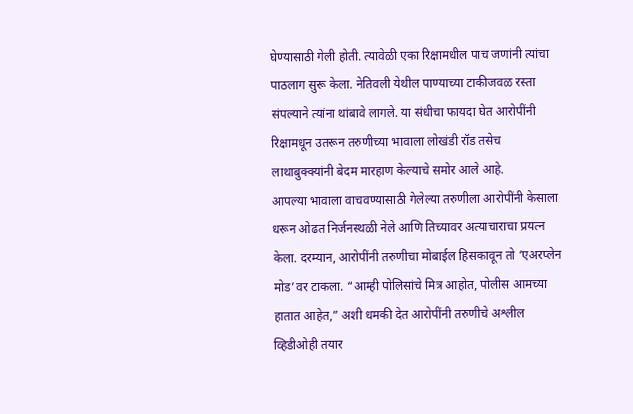घेण्यासाठी गेली होती. त्यावेळी एका रिक्षामधील पाच जणांनी त्यांचा पाठलाग सुरू केला. नेतिवली येथील पाण्याच्या टाकीजवळ रस्ता संपल्याने त्यांना थांबावे लागले. या संधीचा फायदा घेत आरोपींनी रिक्षामधून उतरून तरुणीच्या भावाला लोखंडी रॉड तसेच लाथाबुक्क्यांनी बेदम मारहाण केल्याचे समोर आले आहे.
आपल्या भावाला वाचवण्यासाठी गेलेल्या तरुणीला आरोपींनी केसाला धरून ओढत निर्जनस्थळी नेले आणि तिच्यावर अत्याचाराचा प्रयत्न केला. दरम्यान, आरोपींनी तरुणीचा मोबाईल हिसकावून तो ‘एअरप्लेन मोड’वर टाकला. “आम्ही पोलिसांचे मित्र आहोत, पोलीस आमच्या हातात आहेत,” अशी धमकी देत आरोपींनी तरुणीचे अश्लील व्हिडीओही तयार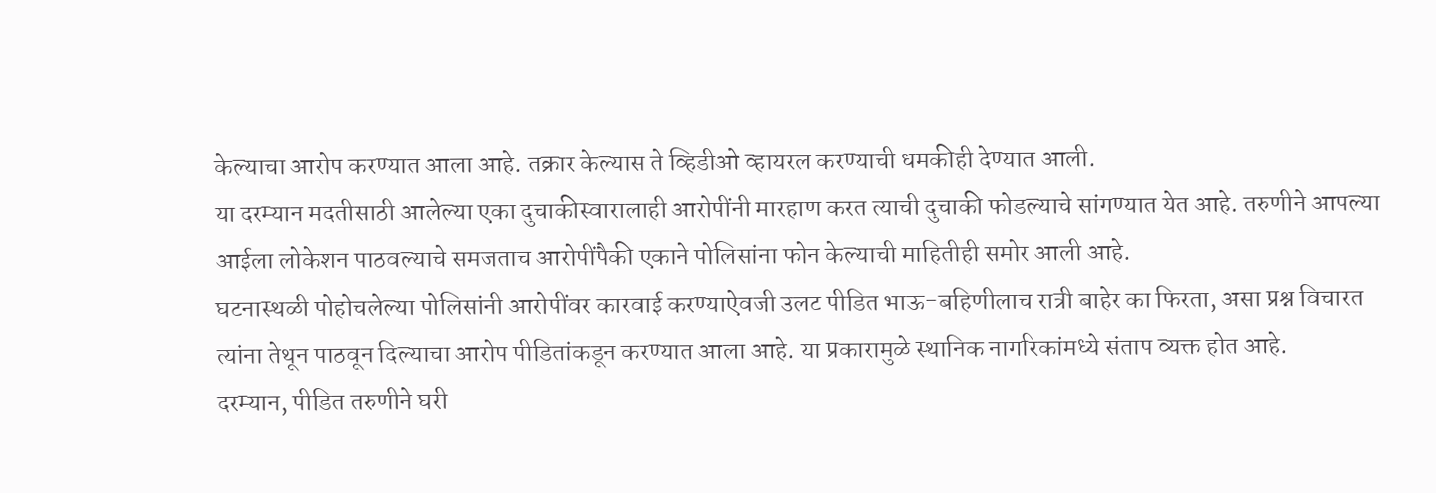केल्याचा आरोप करण्यात आला आहे. तक्रार केल्यास ते व्हिडीओ व्हायरल करण्याची धमकीही देण्यात आली.
या दरम्यान मदतीसाठी आलेल्या एका दुचाकीस्वारालाही आरोपींनी मारहाण करत त्याची दुचाकी फोडल्याचे सांगण्यात येत आहे. तरुणीने आपल्या आईला लोकेशन पाठवल्याचे समजताच आरोपींपैकी एकाने पोलिसांना फोन केल्याची माहितीही समोर आली आहे.
घटनास्थळी पोहोचलेल्या पोलिसांनी आरोपींवर कारवाई करण्याऐवजी उलट पीडित भाऊ-बहिणीलाच रात्री बाहेर का फिरता, असा प्रश्न विचारत त्यांना तेथून पाठवून दिल्याचा आरोप पीडितांकडून करण्यात आला आहे. या प्रकारामुळे स्थानिक नागरिकांमध्ये संताप व्यक्त होत आहे.
दरम्यान, पीडित तरुणीने घरी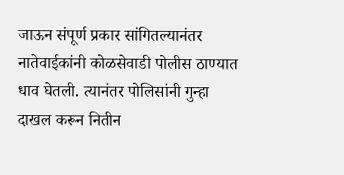जाऊन संपूर्ण प्रकार सांगितल्यानंतर नातेवाईकांनी कोळसेवाडी पोलीस ठाण्यात धाव घेतली. त्यानंतर पोलिसांनी गुन्हा दाखल करून नितीन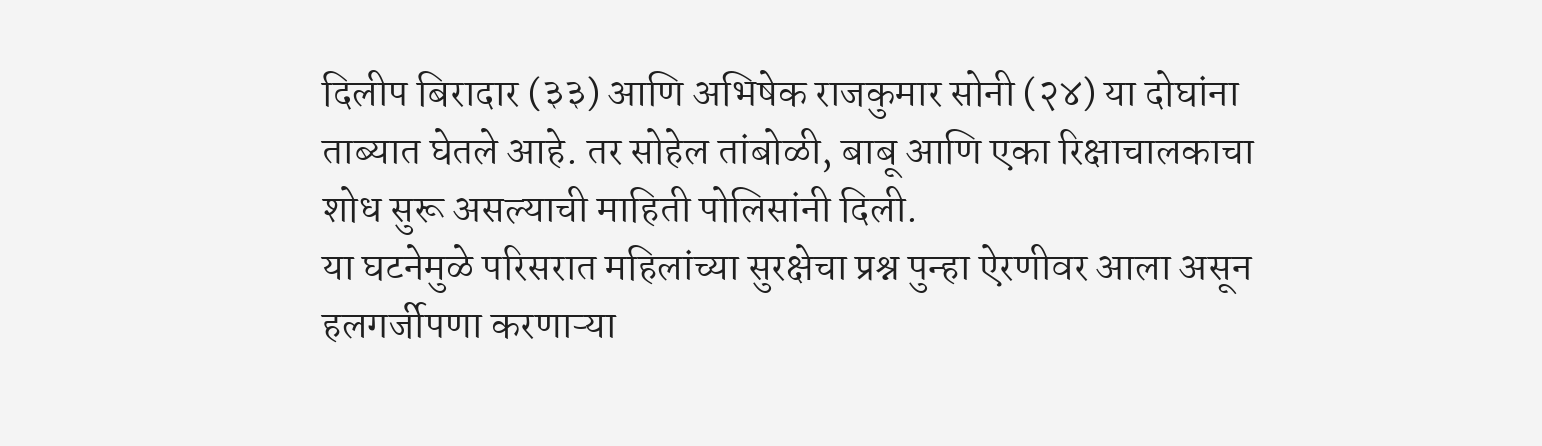दिलीप बिरादार (३३) आणि अभिषेक राजकुमार सोनी (२४) या दोघांना ताब्यात घेतले आहे. तर सोहेल तांबोळी, बाबू आणि एका रिक्षाचालकाचा शोध सुरू असल्याची माहिती पोलिसांनी दिली.
या घटनेमुळे परिसरात महिलांच्या सुरक्षेचा प्रश्न पुन्हा ऐरणीवर आला असून हलगर्जीपणा करणाऱ्या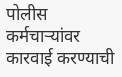पोलीस कर्मचाऱ्यांवर कारवाई करण्याची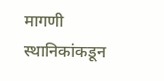मागणी स्थानिकांकडून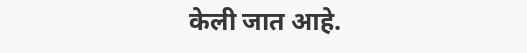केली जात आहे.